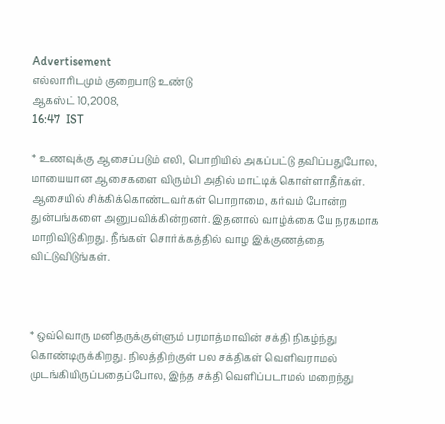Advertisement
எல்லாரிடமும் குறைபாடு உண்டு
ஆகஸ்ட் 10,2008,
16:47  IST

* உணவுக்கு ஆசைப்படும் எலி, பொறியில் அகப்பட்டு தவிப்பதுபோல, மாயையான ஆசைகளை விரும்பி அதில் மாட்டிக் கொள்ளாதீர்கள். ஆசையில் சிக்கிக்கொண்டவர்கள் பொறாமை, கர்வம் போன்ற துன்பங்களை அனுபவிக்கின்றனர். இதனால் வாழ்க்கை யே நரகமாக மாறிவிடுகிறது. நீங்கள் சொர்க்கத்தில் வாழ இக்குணத்தை விட்டுவிடுங்கள்.



* ஒவ்வொரு மனிதருக்குள்ளும் பரமாத்மாவின் சக்தி நிகழ்ந்து கொண்டிருக்கிறது. நிலத்திற்குள் பல சக்திகள் வெளிவராமல் முடங்கியிருப்பதைப்போல, இந்த சக்தி வெளிப்படாமல் மறைந்து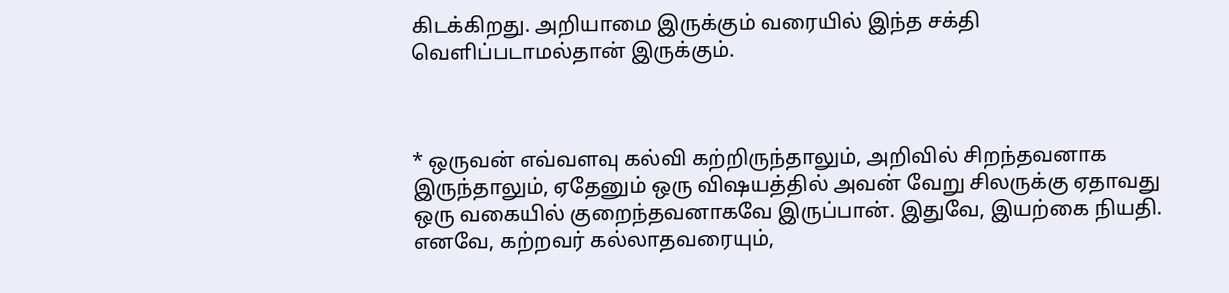கிடக்கிறது. அறியாமை இருக்கும் வரையில் இந்த சக்தி வெளிப்படாமல்தான் இருக்கும்.



* ஒருவன் எவ்வளவு கல்வி கற்றிருந்தாலும், அறிவில் சிறந்தவனாக இருந்தாலும், ஏதேனும் ஒரு விஷயத்தில் அவன் வேறு சிலருக்கு ஏதாவது ஒரு வகையில் குறைந்தவனாகவே இருப்பான். இதுவே, இயற்கை நியதி. எனவே, கற்றவர் கல்லாதவரையும்,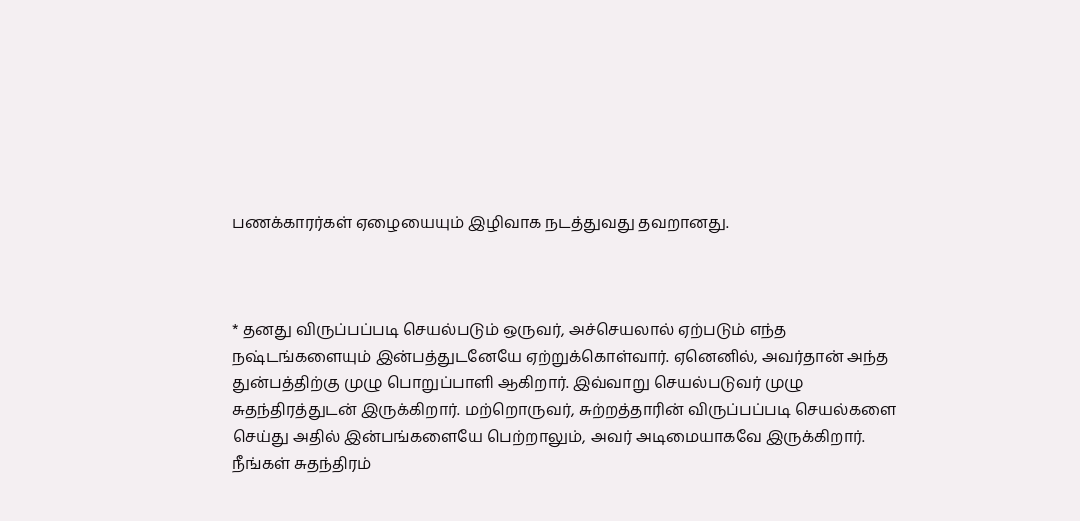பணக்காரர்கள் ஏழையையும் இழிவாக நடத்துவது தவறானது.



* தனது விருப்பப்படி செயல்படும் ஒருவர், அச்செயலால் ஏற்படும் எந்த நஷ்டங்களையும் இன்பத்துடனேயே ஏற்றுக்கொள்வார். ஏனெனில், அவர்தான் அந்த துன்பத்திற்கு முழு பொறுப்பாளி ஆகிறார். இவ்வாறு செயல்படுவர் முழு சுதந்திரத்துடன் இருக்கிறார். மற்றொருவர், சுற்றத்தாரின் விருப்பப்படி செயல்களை செய்து அதில் இன்பங்களையே பெற்றாலும், அவர் அடிமையாகவே இருக்கிறார். நீங்கள் சுதந்திரம்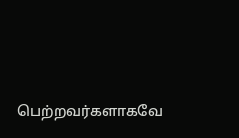பெற்றவர்களாகவே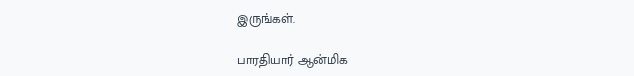இருங்கள்.

பாரதியார் ஆன்மிக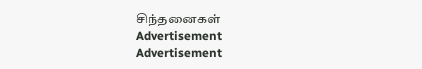சிந்தனைகள்
Advertisement
Advertisement